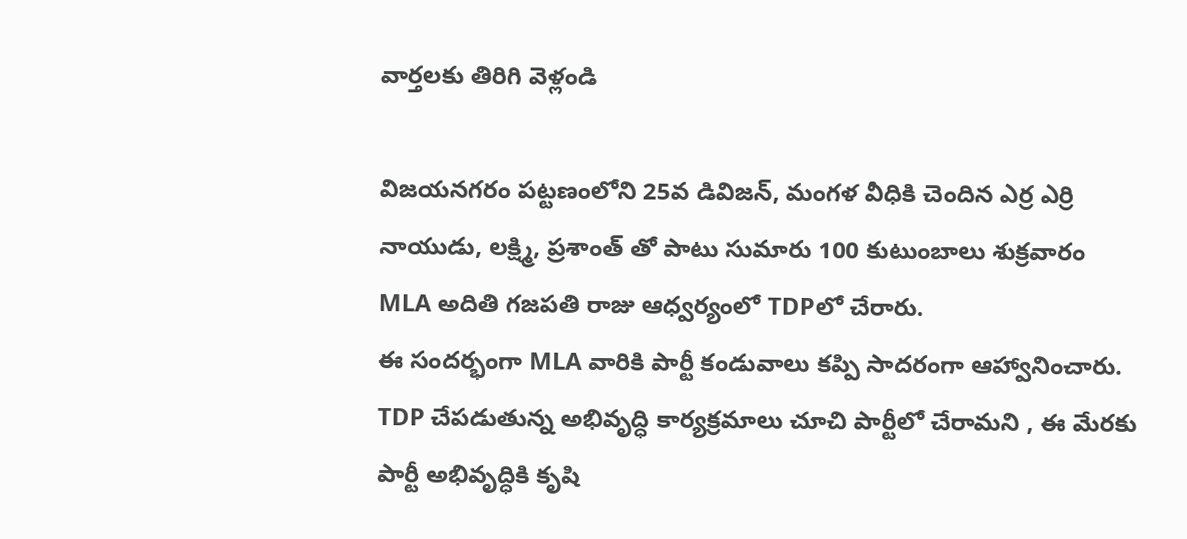వార్తలకు తిరిగి వెళ్లండి

విజయనగరం పట్టణంలోని 25వ డివిజన్, మంగళ వీధికి చెందిన ఎర్ర ఎర్రి నాయుడు, లక్ష్మి, ప్రశాంత్ తో పాటు సుమారు 100 కుటుంబాలు శుక్రవారం MLA అదితి గజపతి రాజు ఆధ్వర్యంలో TDPలో చేరారు.
ఈ సందర్భంగా MLA వారికి పార్టీ కండువాలు కప్పి సాదరంగా ఆహ్వానించారు.
TDP చేపడుతున్న అభివృద్ధి కార్యక్రమాలు చూచి పార్టీలో చేరామని , ఈ మేరకు పార్టీ అభివృద్ధికి కృషి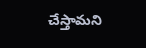చేస్తామని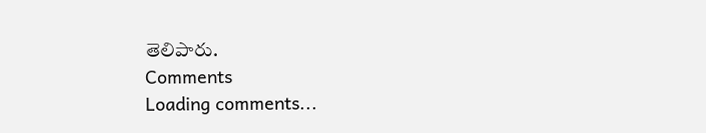తెలిపారు.
Comments
Loading comments...